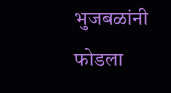भुजबळांनी फोडला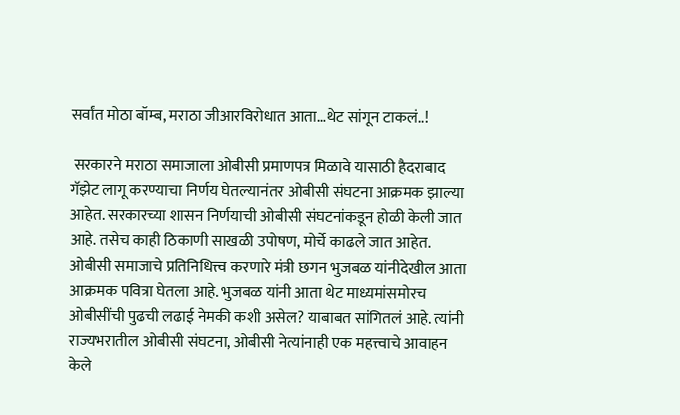सर्वांत मोठा बॉम्ब, मराठा जीआरविरोधात आता…थेट सांगून टाकलं..!

 सरकारने मराठा समाजाला ओबीसी प्रमाणपत्र मिळावे यासाठी हैदराबाद गॅझेट लागू करण्याचा निर्णय घेतल्यानंतर ओबीसी संघटना आक्रमक झाल्या आहेत. सरकारच्या शासन निर्णयाची ओबीसी संघटनांकडून होळी केली जात आहे. तसेच काही ठिकाणी साखळी उपोषण, मोर्चे काढले जात आहेत. ओबीसी समाजाचे प्रतिनिधित्त्व करणारे मंत्री छगन भुजबळ यांनीदेखील आता आक्रमक पवित्रा घेतला आहे. भुजबळ यांनी आता थेट माध्यमांसमोरच ओबीसींची पुढची लढाई नेमकी कशी असेल? याबाबत सांगितलं आहे. त्यांनी राज्यभरातील ओबीसी संघटना, ओबीसी नेत्यांनाही एक महत्त्वाचे आवाहन केले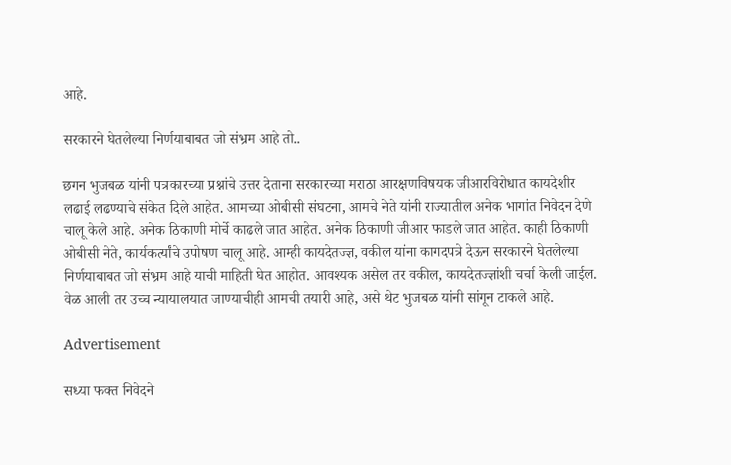आहे.

सरकारने घेतलेल्या निर्णयाबाबत जो संभ्रम आहे तो..

छगन भुजबळ यांनी पत्रकारच्या प्रश्नांचे उत्तर देताना सरकारच्या मराठा आरक्षणविषयक जीआरविरोधात कायदेशीर लढाई लढण्याचे संकेत दिले आहेत. आमच्या ओबीसी संघटना, आमचे नेते यांनी राज्यातील अनेक भागांत निवेदन देणे चालू केले आहे. अनेक ठिकाणी मोर्चे काढले जात आहेत. अनेक ठिकाणी जीआर फाडले जात आहेत. काही ठिकाणी ओबीसी नेते, कार्यकर्त्यांचे उपोषण चालू आहे. आम्ही कायदेतज्ज्ञ, वकील यांना कागदपत्रे देऊन सरकारने घेतलेल्या निर्णयाबाबत जो संभ्रम आहे याची माहिती घेत आहोत. आवश्यक असेल तर वकील, कायदेतज्ज्ञांशी चर्चा केली जाईल. वेळ आली तर उच्च न्यायालयात जाण्याचीही आमची तयारी आहे, असे थेट भुजबळ यांनी सांगून टाकले आहे.

Advertisement

सध्या फक्त निवेदने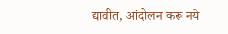द्यावीत, आंदोलन करू नये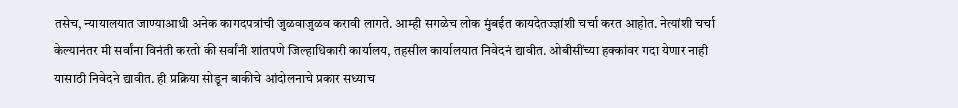तसेच, न्यायालयात जाण्याआधी अनेक कागदपत्रांची जुळवाजुळव करावी लागते. आम्ही सगळेच लोक मुंबईत कायदेतज्ज्ञांशी चर्चा करत आहोत. नेत्यांशी चर्चा केल्यानंतर मी सर्वांना विनंती करतो की सर्वांनी शांतपणे जिल्हाधिकारी कार्यालय, तहसील कार्यालयात निवेदनं द्यावीत. ओबीसींच्या हक्कांवर गदा येणार नाही यासाठी निवेदने द्यावीत. ही प्रक्रिया सोडून बाकीचे आंदोलनाचे प्रकार सध्याच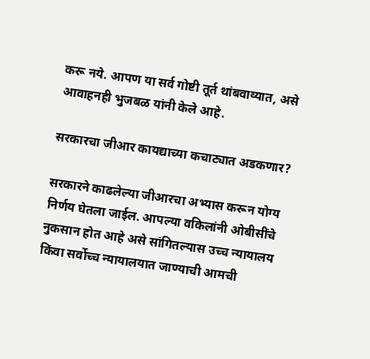करू नये. आपण या सर्व गोष्टी तूर्त थांबवाव्यात, असे आवाहनही भुजबळ यांनी केले आहे.

सरकारचा जीआर कायद्याच्या कचाट्यात अडकणार?

सरकारने काढलेल्या जीआरचा अभ्यास करून योग्य निर्णय घेतला जाईल. आपल्या वकिलांनी ओबीसींचे नुकसान होत आहे असे सांगितल्यास उच्च न्यायालय किंवा सर्वोच्च न्यायालयात जाण्याची आमची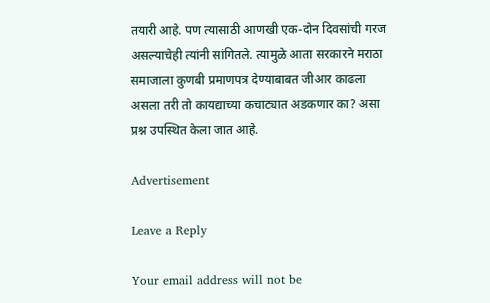तयारी आहे. पण त्यासाठी आणखी एक-दोन दिवसांची गरज असल्याचेही त्यांनी सांगितले. त्यामुळे आता सरकारने मराठा समाजाला कुणबी प्रमाणपत्र देण्याबाबत जीआर काढला असला तरी तो कायद्याच्या कचाट्यात अडकणार का? असा प्रश्न उपस्थित केला जात आहे.

Advertisement

Leave a Reply

Your email address will not be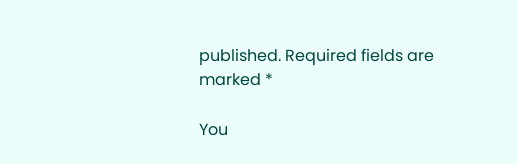published. Required fields are marked *

You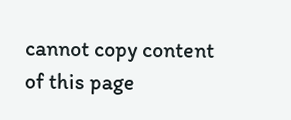cannot copy content of this page